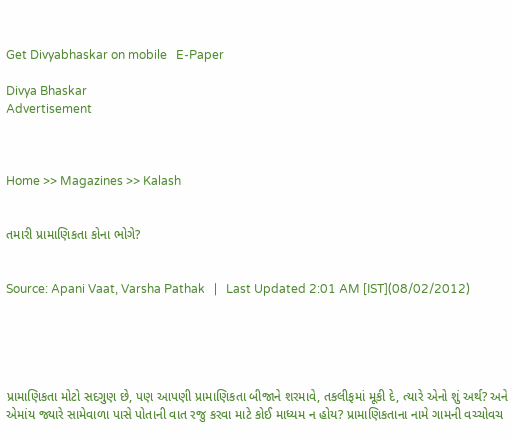Get Divyabhaskar on mobile   E-Paper

Divya Bhaskar
Advertisement



Home >> Magazines >> Kalash


તમારી પ્રામાણિકતા કોના ભોગે?


Source: Apani Vaat, Varsha Pathak   |   Last Updated 2:01 AM [IST](08/02/2012)





પ્રામાણિકતા મોટો સદગુણ છે, પણ આપણી પ્રામાણિકતા બીજાને શરમાવે, તકલીફમાં મૂકી દે, ત્યારે એનો શું અર્થ? અને એમાંય જ્યારે સામેવાળા પાસે પોતાની વાત રજુ કરવા માટે કોઈ માધ્યમ ન હોય? પ્રામાણિકતાના નામે ગામની વચ્ચોવચ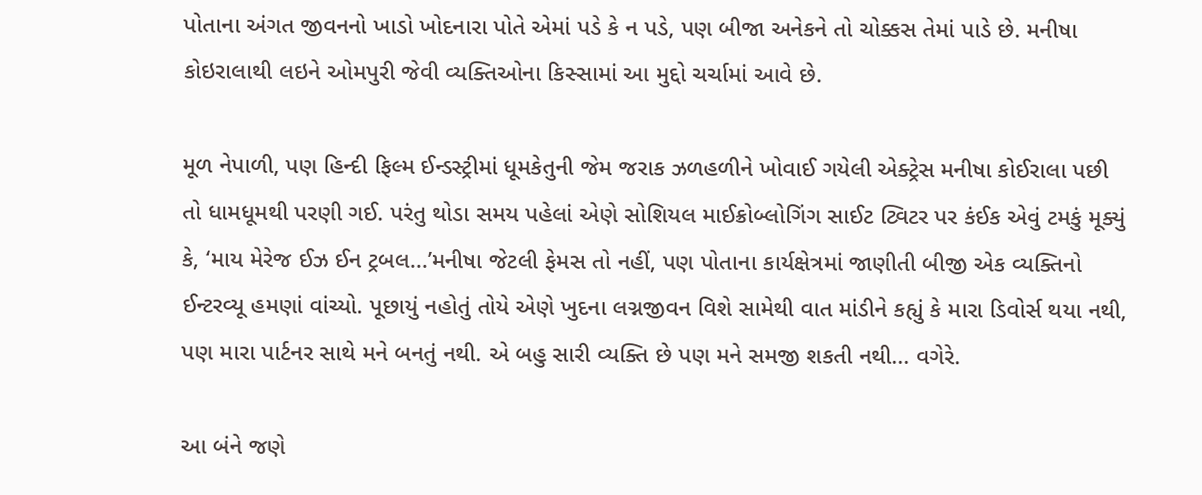પોતાના અંગત જીવનનો ખાડો ખોદનારા પોતે એમાં પડે કે ન પડે, પણ બીજા અનેકને તો ચોક્કસ તેમાં પાડે છે. મનીષા કોઇરાલાથી લઇને ઓમપુરી જેવી વ્યક્તિઓના કિસ્સામાં આ મુદ્દો ચર્ચામાં આવે છે.

મૂળ નેપાળી, પણ હિન્દી ફિલ્મ ઈન્ડસ્ટ્રીમાં ધૂમકેતુની જેમ જરાક ઝળહળીને ખોવાઈ ગયેલી એક્ટ્રેસ મનીષા કોઈરાલા પછી તો ધામધૂમથી પરણી ગઈ. પરંતુ થોડા સમય પહેલાં એણે સોશિયલ માઈક્રોબ્લોગિંગ સાઈટ ટ્વિટર પર કંઈક એવું ટમકું મૂક્યું કે, ‘માય મેરેજ ઈઝ ઈન ટ્રબલ...’મનીષા જેટલી ફેમસ તો નહીં, પણ પોતાના કાર્યક્ષેત્રમાં જાણીતી બીજી એક વ્યક્તિનો ઈન્ટરવ્યૂ હમણાં વાંચ્યો. પૂછાયું નહોતું તોયે એણે ખુદના લગ્નજીવન વિશે સામેથી વાત માંડીને કહ્યું કે મારા ડિવોર્સ થયા નથી, પણ મારા પાર્ટનર સાથે મને બનતું નથી. એ બહુ સારી વ્યક્તિ છે પણ મને સમજી શકતી નથી... વગેરે.

આ બંને જણે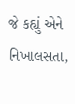જે કહ્યું એને નિખાલસતા,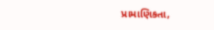પ્રામાણિકતા,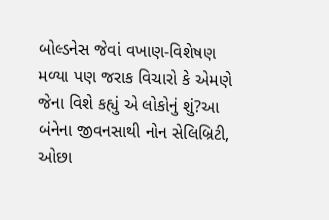બોલ્ડનેસ જેવાં વખાણ-વિશેષણ મળ્યા પણ જરાક વિચારો કે એમણે જેના વિશે કહ્યું એ લોકોનું શું?આ બંનેના જીવનસાથી નોન સેલિબ્રિટી, ઓછા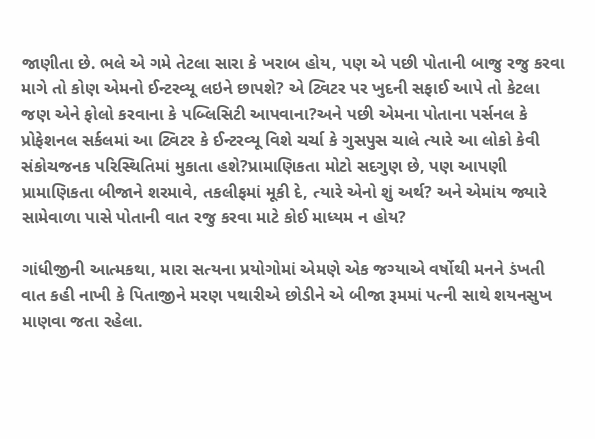જાણીતા છે. ભલે એ ગમે તેટલા સારા કે ખરાબ હોય, પણ એ પછી પોતાની બાજુ રજુ કરવા માગે તો કોણ એમનો ઈન્ટરવ્યૂ લઇને છાપશે? એ ટ્વિટર પર ખુદની સફાઈ આપે તો કેટલા જણ એને ફોલો કરવાના કે પબ્લિસિટી આપવાના?અને પછી એમના પોતાના પર્સનલ કે પ્રોફેશનલ સર્કલમાં આ ટ્વિટર કે ઈન્ટરવ્યૂ વિશે ચર્ચા કે ગુસપુસ ચાલે ત્યારે આ લોકો કેવી સંકોચજનક પરિસ્થિતિમાં મુકાતા હશે?પ્રામાણિકતા મોટો સદગુણ છે, પણ આપણી પ્રામાણિકતા બીજાને શરમાવે, તકલીફમાં મૂકી દે, ત્યારે એનો શું અર્થ? અને એમાંય જ્યારે સામેવાળા પાસે પોતાની વાત રજુ કરવા માટે કોઈ માધ્યમ ન હોય?

ગાંધીજીની આત્મકથા, મારા સત્યના પ્રયોગોમાં એમણે એક જગ્યાએ વર્ષોથી મનને ડંખતી વાત કહી નાખી કે પિતાજીને મરણ પથારીએ છોડીને એ બીજા રૂમમાં પત્ની સાથે શયનસુખ માણવા જતા રહેલા.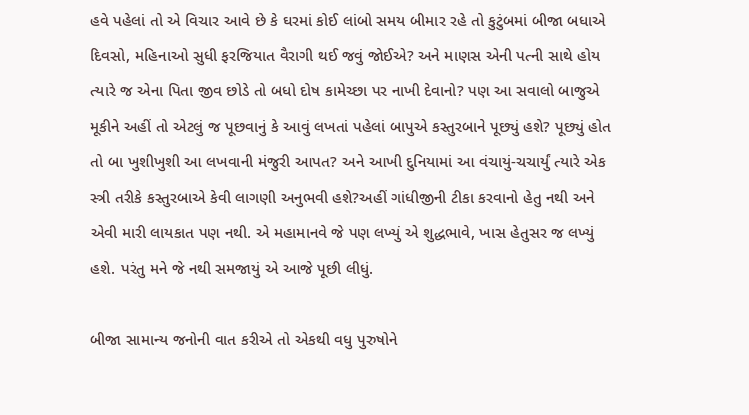હવે પહેલાં તો એ વિચાર આવે છે કે ઘરમાં કોઈ લાંબો સમય બીમાર રહે તો કુટુંબમાં બીજા બધાએ દિવસો, મહિનાઓ સુધી ફરજિયાત વૈરાગી થઈ જવું જોઈએ? અને માણસ એની પત્ની સાથે હોય ત્યારે જ એના પિતા જીવ છોડે તો બધો દોષ કામેચ્છા પર નાખી દેવાનો? પણ આ સવાલો બાજુએ મૂકીને અહીં તો એટલું જ પૂછવાનું કે આવું લખતાં પહેલાં બાપુએ કસ્તુરબાને પૂછ્યું હશે? પૂછ્યું હોત તો બા ખુશીખુશી આ લખવાની મંજુરી આપત? અને આખી દુનિયામાં આ વંચાયું-ચચાર્યું ત્યારે એક સ્ત્રી તરીકે કસ્તુરબાએ કેવી લાગણી અનુભવી હશે?અહીં ગાંધીજીની ટીકા કરવાનો હેતુ નથી અને એવી મારી લાયકાત પણ નથી. એ મહામાનવે જે પણ લખ્યું એ શુદ્ધભાવે, ખાસ હેતુસર જ લખ્યું હશે. પરંતુ મને જે નથી સમજાયું એ આજે પૂછી લીધું.

બીજા સામાન્ય જનોની વાત કરીએ તો એકથી વધુ પુરુષોને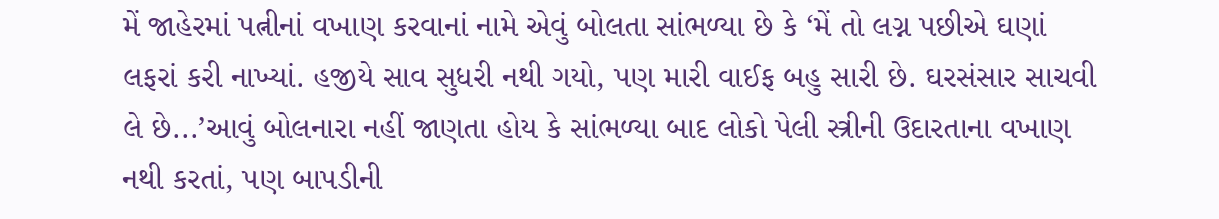મેં જાહેરમાં પત્નીનાં વખાણ કરવાનાં નામે એવું બોલતા સાંભળ્યા છે કે ‘મેં તો લગ્ન પછીએ ઘણાં લફરાં કરી નાખ્યાં. હજીયે સાવ સુધરી નથી ગયો, પણ મારી વાઈફ બહુ સારી છે. ઘરસંસાર સાચવી લે છે...’આવું બોલનારા નહીં જાણતા હોય કે સાંભળ્યા બાદ લોકો પેલી સ્ત્રીની ઉદારતાના વખાણ નથી કરતાં, પણ બાપડીની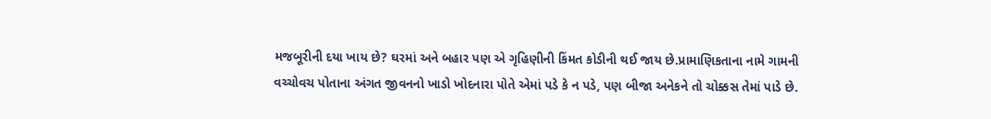મજબૂરીની દયા ખાય છે? ઘરમાં અને બહાર પણ એ ગૃહિણીની કિંમત કોડીની થઈ જાય છે.પ્રામાણિકતાના નામે ગામની વચ્ચોવચ પોતાના અંગત જીવનનો ખાડો ખોદનારા પોતે એમાં પડે કે ન પડે, પણ બીજા અનેકને તો ચોક્કસ તેમાં પાડે છે.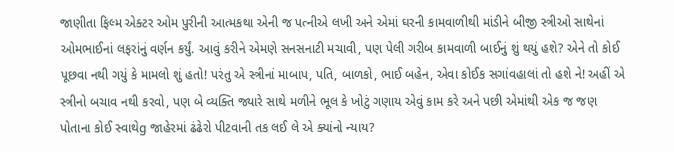જાણીતા ફિલ્મ એક્ટર ઓમ પુરીની આત્મકથા એની જ પત્નીએ લખી અને એમાં ઘરની કામવાળીથી માંડીને બીજી સ્ત્રીઓ સાથેનાં ઓમભાઈનાં લફરાંનું વર્ણન કર્યું. આવું કરીને એમણે સનસનાટી મચાવી, પણ પેલી ગરીબ કામવાળી બાઈનું શું થયું હશે? એને તો કોઈ પૂછવા નથી ગયું કે મામલો શું હતો! પરંતુ એ સ્ત્રીનાં માબાપ, પતિ, બાળકો, ભાઈ બહેન, એવા કોઈક સગાંવહાલાં તો હશે ને! અહીં એ સ્ત્રીનો બચાવ નથી કરવો, પણ બે વ્યક્તિ જ્યારે સાથે મળીને ભૂલ કે ખોટું ગણાય એવું કામ કરે અને પછી એમાંથી એક જ જણ પોતાના કોઈ સ્વાથેg જાહેરમાં ઢંઢેરો પીટવાની તક લઈ લે એ ક્યાંનો ન્યાય?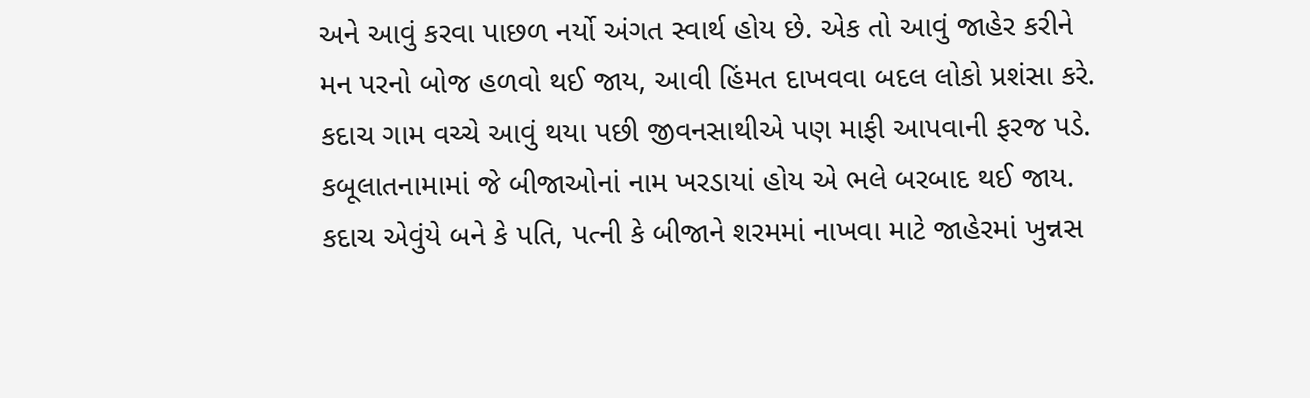અને આવું કરવા પાછળ નર્યો અંગત સ્વાર્થ હોય છે. એક તો આવું જાહેર કરીને મન પરનો બોજ હળવો થઈ જાય, આવી હિંમત દાખવવા બદલ લોકો પ્રશંસા કરે. કદાચ ગામ વચ્ચે આવું થયા પછી જીવનસાથીએ પણ માફી આપવાની ફરજ પડે. કબૂલાતનામામાં જે બીજાઓનાં નામ ખરડાયાં હોય એ ભલે બરબાદ થઈ જાય. કદાચ એવુંયે બને કે પતિ, પત્ની કે બીજાને શરમમાં નાખવા માટે જાહેરમાં ખુન્નસ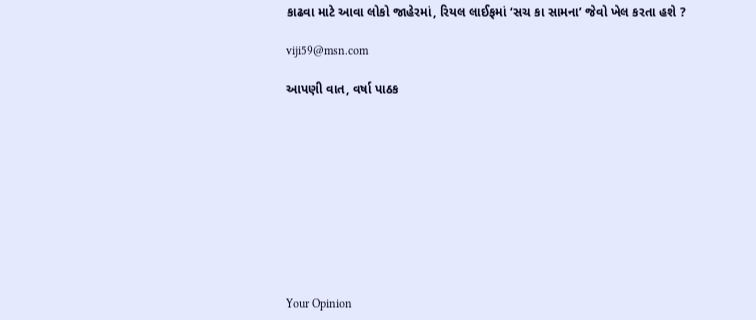કાઢવા માટે આવા લોકો જાહેરમાં, રિયલ લાઈફમાં ‘સચ કા સામના’ જેવો ખેલ કરતા હશે ?

viji59@msn.com

આપણી વાત, વર્ષા પાઠક










Your Opinion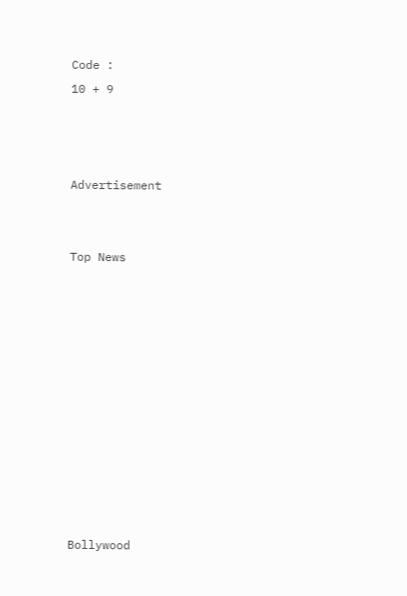Code :
10 + 9



Advertisement


Top News











Bollywood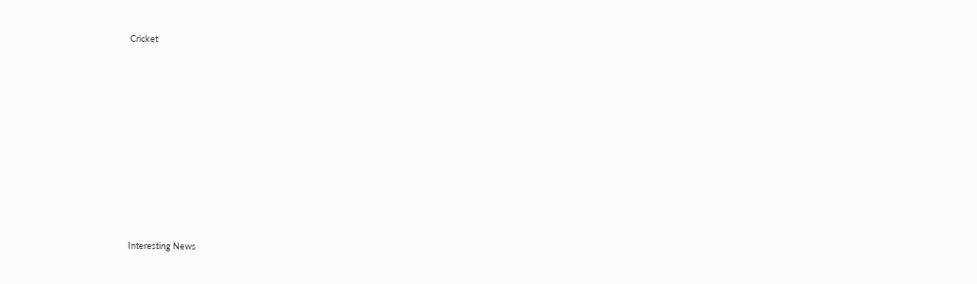Cricket











Interesting News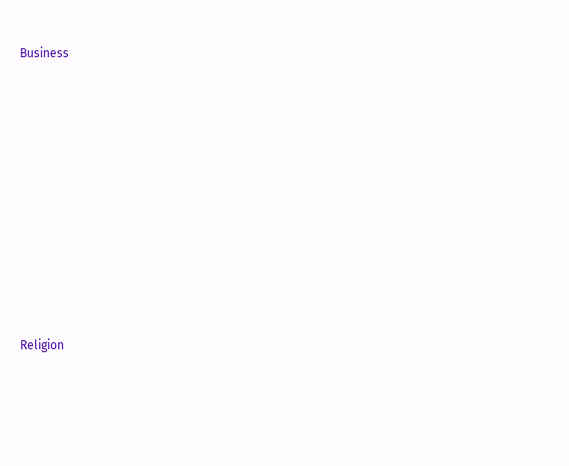Business











Religion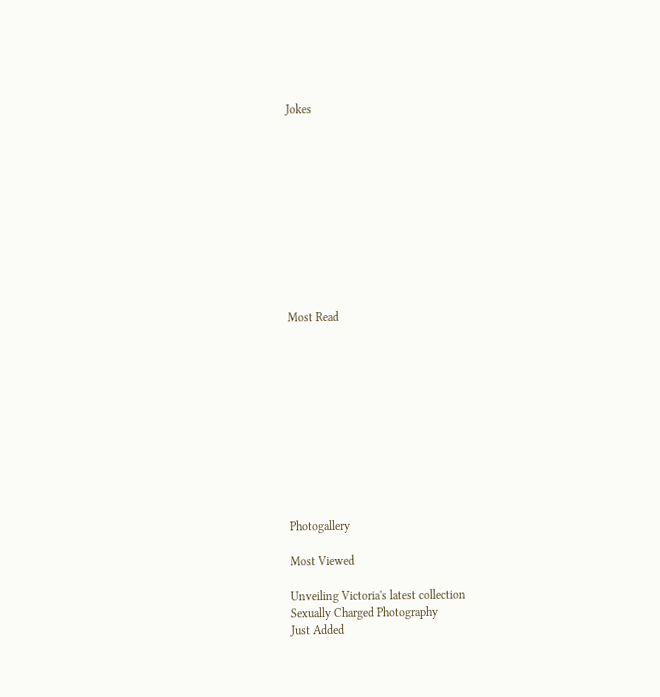Jokes











Most Read











Photogallery

Most Viewed

Unveiling Victoria's latest collection
Sexually Charged Photography
Just Added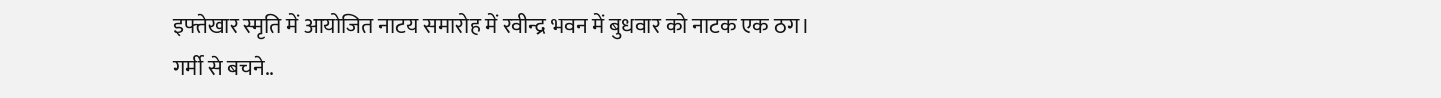इफ्तेखार स्मृति में आयोजित नाटय समारोह में रवीन्द्र भवन में बुधवार को नाटक एक ठग।
गर्मी से बचने..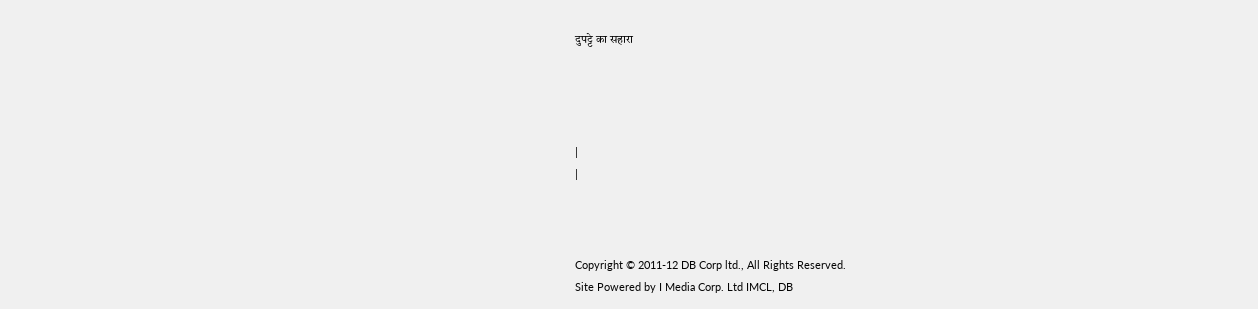दुपट्टे का सहारा




|
|



Copyright © 2011-12 DB Corp ltd., All Rights Reserved.
Site Powered by I Media Corp. Ltd IMCL, DB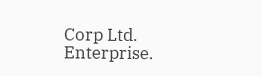Corp Ltd. Enterprise.